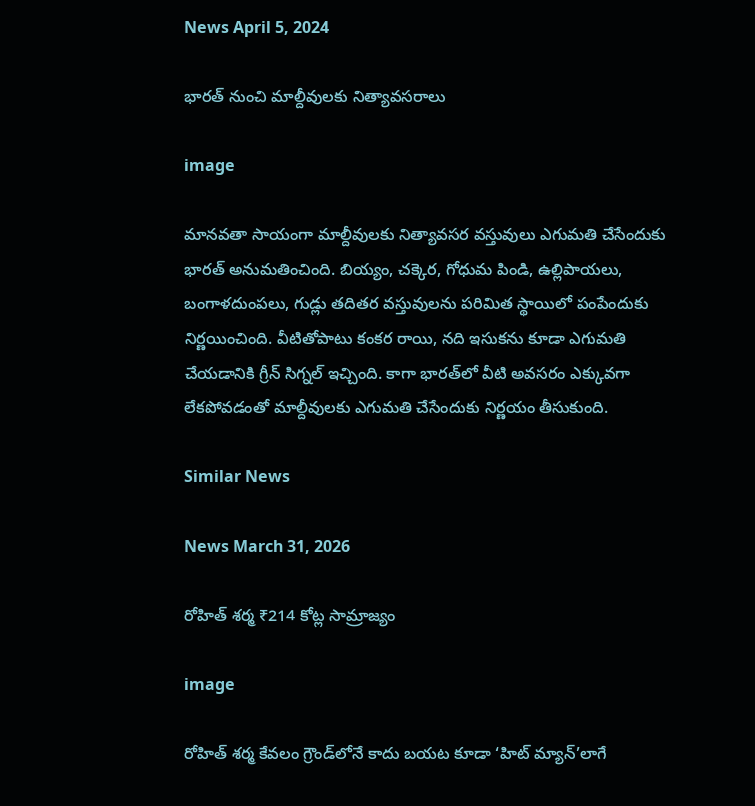News April 5, 2024

భారత్ నుంచి మాల్దీవులకు నిత్యావసరాలు

image

మానవతా సాయంగా మాల్దీవులకు నిత్యావసర వస్తువులు ఎగుమతి చేసేందుకు భారత్ అనుమతించింది. బియ్యం, చక్కెర, గోధుమ పిండి, ఉల్లిపాయలు, బంగాళదుంపలు, గుడ్లు తదితర వస్తువులను పరిమిత స్థాయిలో పంపేందుకు నిర్ణయించింది. వీటితోపాటు కంకర రాయి, నది ఇసుకను కూడా ఎగుమతి చేయడానికి గ్రీన్ సిగ్నల్ ఇచ్చింది. కాగా భారత్‌లో వీటి అవసరం ఎక్కువగా లేకపోవడంతో మాల్దీవులకు ఎగుమతి చేసేందుకు నిర్ణయం తీసుకుంది.

Similar News

News March 31, 2026

రోహిత్ శర్మ ₹214 కోట్ల సామ్రాజ్యం

image

రోహిత్ శర్మ కేవలం గ్రౌండ్‌లోనే కాదు బయట కూడా ‘హిట్ మ్యాన్’లాగే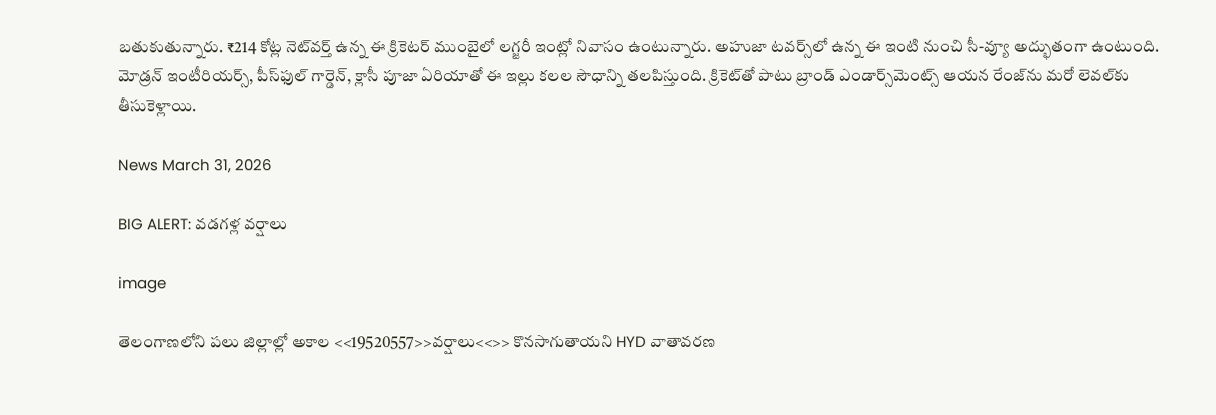బతుకుతున్నారు. ₹214 కోట్ల నెట్‌వర్త్ ఉన్న ఈ క్రికెటర్ ముంబైలో లగ్జరీ ఇంట్లో నివాసం ఉంటున్నారు. అహుజా టవర్స్‌లో ఉన్న ఈ ఇంటి నుంచి సీ-వ్యూ అద్భుతంగా ఉంటుంది. మోడ్రన్ ఇంటీరియర్స్, పీస్‌ఫుల్ గార్డెన్, క్లాసీ పూజా ఏరియాతో ఈ ఇల్లు కలల సౌధాన్ని తలపిస్తుంది. క్రికెట్‌తో పాటు బ్రాండ్ ఎండార్స్‌మెంట్స్ ఆయన రేంజ్‌ను మరో లెవల్‌కు తీసుకెళ్లాయి.

News March 31, 2026

BIG ALERT: వడగళ్ల వర్షాలు

image

తెలంగాణలోని పలు జిల్లాల్లో అకాల <<19520557>>వర్షాలు<<>> కొనసాగుతాయని HYD వాతావరణ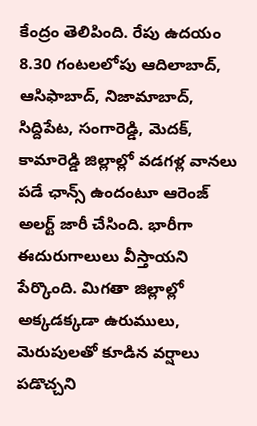కేంద్రం తెలిపింది. రేపు ఉదయం 8.30 గంటలలోపు ఆదిలాబాద్, ఆసిఫాబాద్, నిజామాబాద్, సిద్దిపేట, సంగారెడ్డి, మెదక్, కామారెడ్డి జిల్లాల్లో వడగళ్ల వానలు పడే ఛాన్స్ ఉందంటూ ఆరెంజ్ అలర్ట్ జారీ చేసింది. భారీగా ఈదురుగాలులు వీస్తాయని పేర్కొంది. మిగతా జిల్లాల్లో అక్కడక్కడా ఉరుములు, మెరుపులతో కూడిన వర్షాలు పడొచ్చని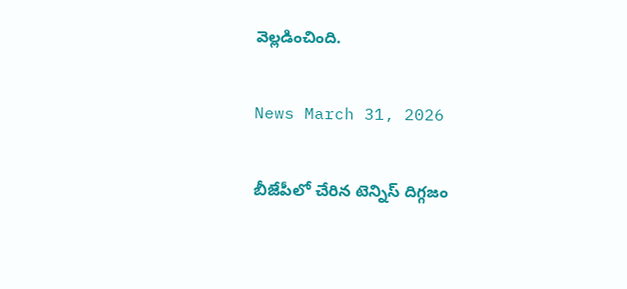వెల్లడించింది.

News March 31, 2026

బీజేపీలో చేరిన టెన్నిస్ దిగ్గజం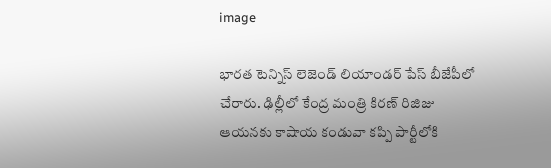image

భారత టెన్నిస్ లెజెండ్ లియాండర్ పేస్ బీజేపీలో చేరారు. ఢిల్లీలో కేంద్ర మంత్రి కిరణ్ రిజిజు ఆయనకు కాషాయ కండువా కప్పి పార్టీలోకి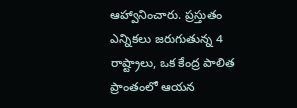ఆహ్వానించారు. ప్రస్తుతం ఎన్నికలు జరుగుతున్న 4 రాష్ట్రాలు, ఒక కేంద్ర పాలిత ప్రాంతంలో ఆయన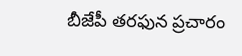బీజేపీ తరఫున ప్రచారం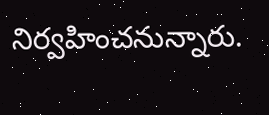నిర్వహించనున్నారు.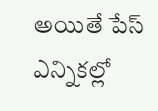అయితే పేస్ ఎన్నికల్లో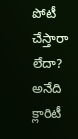పోటీ చేస్తారా లేదా? అనేది క్లారిటీ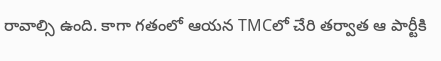రావాల్సి ఉంది. కాగా గతంలో ఆయన TMCలో చేరి తర్వాత ఆ పార్టీకి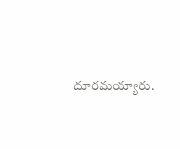దూరమయ్యారు.